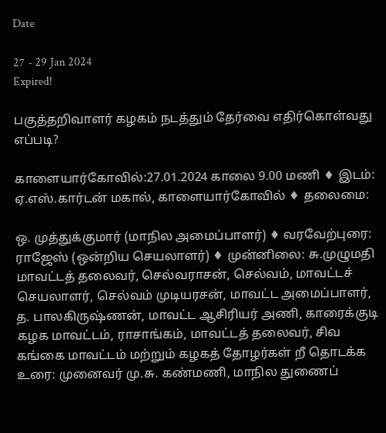Date

27 - 29 Jan 2024
Expired!

பகுத்தறிவாளர் கழகம் நடத்தும் தேர்வை எதிர்கொள்வது எப்படி?

காளையார்கோவில்:27.01.2024 காலை 9.00 மணி ♦ இடம்: ஏ.எஸ்.கார்டன் மகால், காளையார்கோவில் ♦ தலைமை:

ஒ. முத்துக்குமார் (மாநில அமைப்பாளர்) ♦ வரவேற்புரை: ராஜேஸ் (ஒன்றிய செயலாளர்) ♦ முன்னிலை: சு.முழுமதி மாவட்டத் தலைவர், செல்வராசன், செல்வம், மாவட்டச் செயலாளர், செல்வம் முடியரசன், மாவட்ட அமைப்பாளர், த. பாலகிருஷ்ணன், மாவட்ட ஆசிரியர் அணி, காரைக்குடி கழக மாவட்டம், ராசாங்கம், மாவட்டத் தலைவர், சிவ கங்கை மாவட்டம் மற்றும் கழகத் தோழர்கள் றீ தொடக்க உரை: முனைவர் மு.சு. கண்மணி, மாநில துணைப்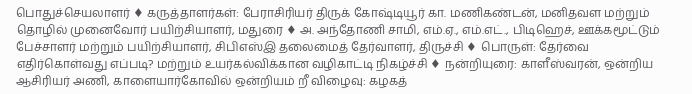பொதுச்செயலாளர் ♦ கருத்தாளர்கள்: பேராசிரியர் திருக் கோஷ்டியூர் கா. மணிகண்டன், மனிதவள மற்றும் தொழில் முனைவோர் பயிற்சியாளர், மதுரை ♦ அ. அந்தோணி சாமி, எம்.ஏ., எம்.எட்., பிடிஹெச், ஊக்கமூட்டும் பேச்சாளர் மற்றும் பயிற்சியாளர், சிபிஎஸ்இ தலைமைத் தேர்வாளர், திருச்சி ♦ பொருள்: தேர்வை எதிர்கொள்வது எப்படி? மற்றும் உயர்கல்விக்கான வழிகாட்டி நிகழ்ச்சி ♦ நன்றியுரை: காளீஸ்வரன், ஒன்றிய ஆசிரியர் அணி, காளையார்கோவில் ஒன்றியம் றீ விழைவு: கழகத்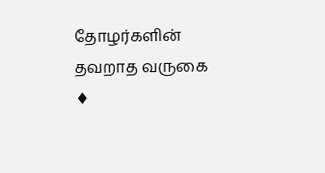தோழர்களின் தவறாத வருகை ♦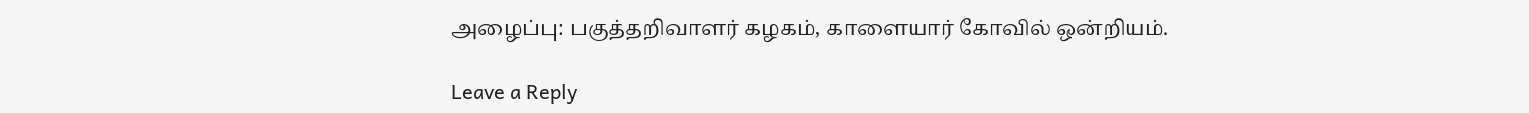அழைப்பு: பகுத்தறிவாளர் கழகம், காளையார் கோவில் ஒன்றியம்.

Leave a Reply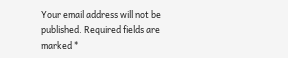Your email address will not be published. Required fields are marked *